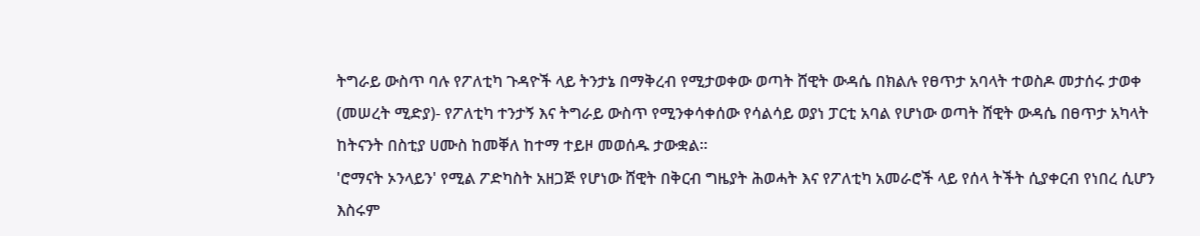ትግራይ ውስጥ ባሉ የፖለቲካ ጉዳዮች ላይ ትንታኔ በማቅረብ የሚታወቀው ወጣት ሸዊት ውዳሴ በክልሉ የፀጥታ አባላት ተወስዶ መታሰሩ ታወቀ
(መሠረት ሚድያ)- የፖለቲካ ተንታኝ እና ትግራይ ውስጥ የሚንቀሳቀሰው የሳልሳይ ወያነ ፓርቲ አባል የሆነው ወጣት ሸዊት ውዳሴ በፀጥታ አካላት ከትናንት በስቲያ ሀሙስ ከመቐለ ከተማ ተይዞ መወሰዱ ታውቋል።
'ሮማናት ኦንላይን' የሚል ፖድካስት አዘጋጅ የሆነው ሸዊት በቅርብ ግዜያት ሕወሓት እና የፖለቲካ አመራሮች ላይ የሰላ ትችት ሲያቀርብ የነበረ ሲሆን እስሩም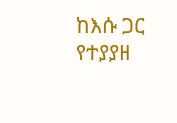ከእሱ ጋር የተያያዘ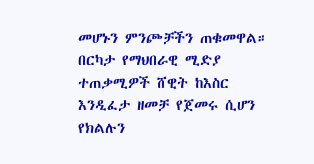መሆኑን ምንጮቻችን ጠቁመዋል።
በርካታ የማህበራዊ ሚድያ ተጠቃሚዎች ሸዊት ከእስር እንዲፈታ ዘመቻ የጀመሩ ሲሆን የክልሉን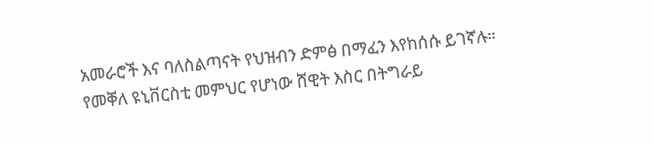አመራሮች እና ባለስልጣናት የህዝብን ድምፅ በማፈን እየከሰሱ ይገኛሉ።
የመቐለ ዩኒቨርስቲ መምህር የሆነው ሸዊት እስር በትግራይ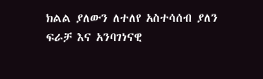ክልል ያለውን ለተለየ አስተሳሰብ ያለን ፍራቻ እና አንባገነናዊ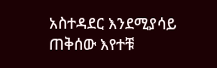አስተዳደር እንደሚያሳይ ጠቅሰው እየተቹ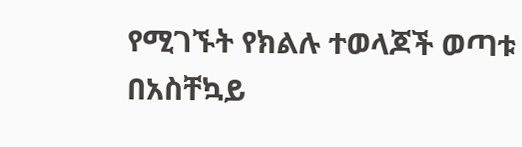የሚገኙት የክልሉ ተወላጆች ወጣቱ በአስቸኳይ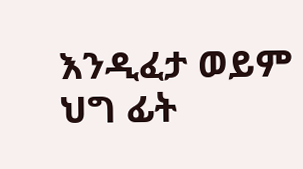እንዲፈታ ወይም ህግ ፊት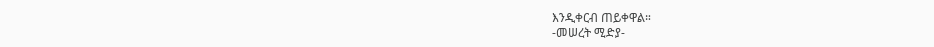እንዲቀርብ ጠይቀዋል።
-መሠረት ሚድያ-